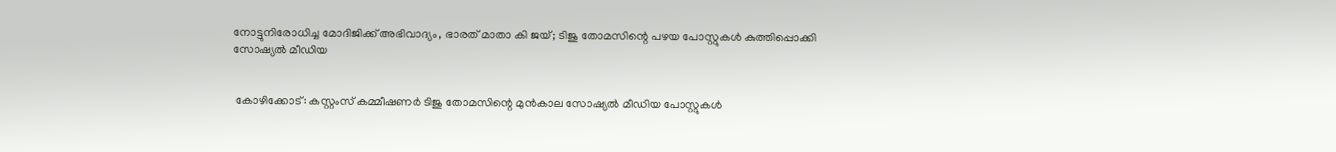നോട്ടുനിരോധിച്ച മോദിജിക്ക് അഭിവാദ്യം, ഭാരത് മാതാ കി ജയ്; ടിജു തോമസിന്റെ പഴയ പോസ്റ്റുകള്‍ കുത്തിപ്പൊക്കി സോഷ്യല്‍ മീഡിയ


 കോഴിക്കോട്: കസ്റ്റംസ് കമ്മീഷണര്‍ ടിജു തോമസിന്റെ മുന്‍കാല സോഷ്യല്‍ മീഡിയ പോസ്റ്റുകള്‍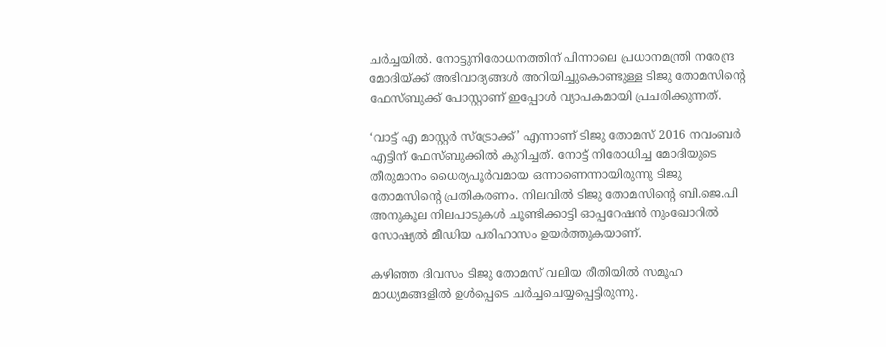ചര്‍ച്ചയില്‍. നോട്ടുനിരോധനത്തിന് പിന്നാലെ പ്രധാനമന്ത്രി നരേന്ദ്ര മോദിയ്ക്ക് അഭിവാദ്യങ്ങള്‍ അറിയിച്ചുകൊണ്ടുള്ള ടിജു തോമസിന്റെ ഫേസ്ബുക്ക് പോസ്റ്റാണ് ഇപ്പോള്‍ വ്യാപകമായി പ്രചരിക്കുന്നത്.

‘വാട്ട് എ മാസ്റ്റര്‍ സ്‌ട്രോക്ക്’ എന്നാണ് ടിജു തോമസ് 2016 നവംബര്‍ എട്ടിന് ഫേസ്ബുക്കില്‍ കുറിച്ചത്. നോട്ട് നിരോധിച്ച മോദിയുടെ തീരുമാനം ധൈര്യപൂര്‍വമായ ഒന്നാണെന്നായിരുന്നു ടിജു തോമസിന്റെ പ്രതികരണം. നിലവില്‍ ടിജു തോമസിന്റെ ബി.ജെ.പി അനുകൂല നിലപാടുകള്‍ ചൂണ്ടിക്കാട്ടി ഓപ്പറേഷന്‍ നുംഖോറില്‍ സോഷ്യല്‍ മീഡിയ പരിഹാസം ഉയര്‍ത്തുകയാണ്.

കഴിഞ്ഞ ദിവസം ടിജു തോമസ് വലിയ രീതിയില്‍ സമൂഹ മാധ്യമങ്ങളില്‍ ഉള്‍പ്പെടെ ചര്‍ച്ചചെയ്യപ്പെട്ടിരുന്നു.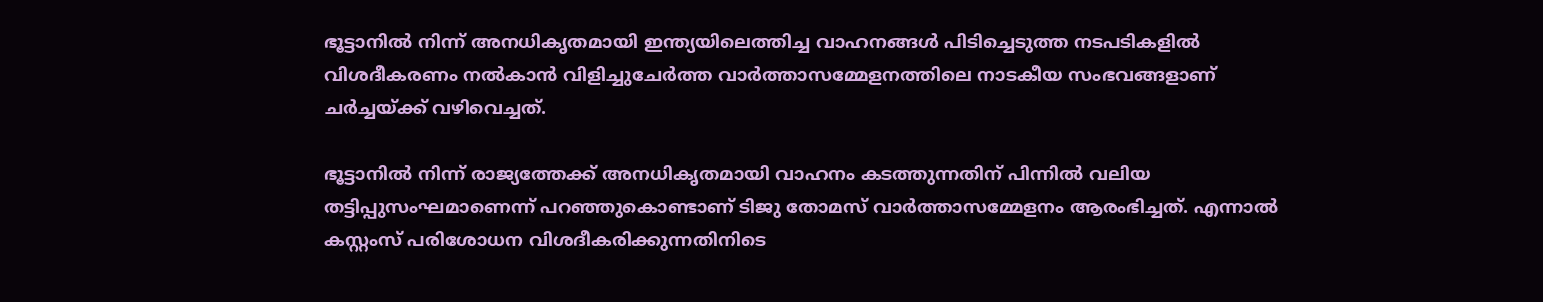ഭൂട്ടാനില്‍ നിന്ന് അനധികൃതമായി ഇന്ത്യയിലെത്തിച്ച വാഹനങ്ങള്‍ പിടിച്ചെടുത്ത നടപടികളില്‍ വിശദീകരണം നല്‍കാന്‍ വിളിച്ചുചേര്‍ത്ത വാര്‍ത്താസമ്മേളനത്തിലെ നാടകീയ സംഭവങ്ങളാണ് ചര്‍ച്ചയ്ക്ക് വഴിവെച്ചത്.

ഭൂട്ടാനില്‍ നിന്ന് രാജ്യത്തേക്ക് അനധികൃതമായി വാഹനം കടത്തുന്നതിന് പിന്നില്‍ വലിയ തട്ടിപ്പുസംഘമാണെന്ന് പറഞ്ഞുകൊണ്ടാണ് ടിജു തോമസ് വാര്‍ത്താസമ്മേളനം ആരംഭിച്ചത്. എന്നാല്‍ കസ്റ്റംസ് പരിശോധന വിശദീകരിക്കുന്നതിനിടെ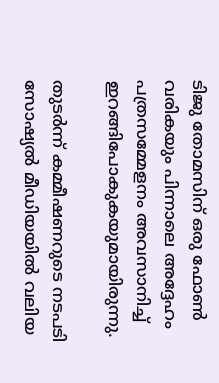ടിജു തോമസിന് ഒരു ഫോണ്‍ വരികയും പിന്നാലെ അദ്ദേഹം പത്രസമ്മേളനം അവസാനിച്ച് ഇറങ്ങിപോകുകയുമായിരുന്നു.

തുടര്‍ന്ന് കമ്മീഷണറുടെ നടപടി സോഷ്യല്‍ മീഡിയയില്‍ വലിയ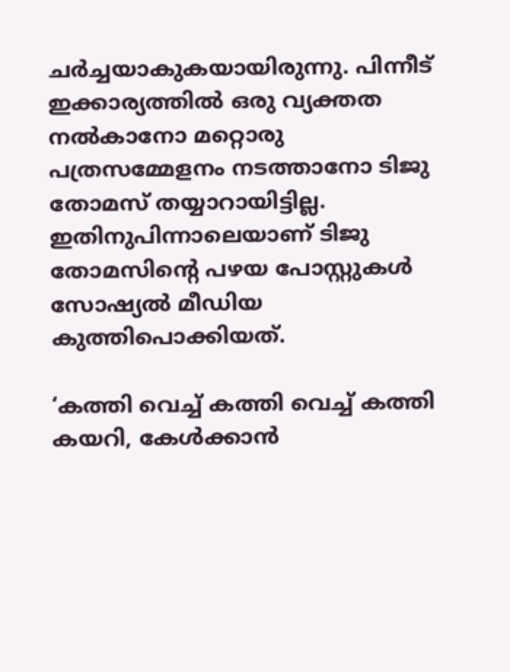ചര്‍ച്ചയാകുകയായിരുന്നു. പിന്നീട് ഇക്കാര്യത്തില്‍ ഒരു വ്യക്തത നല്‍കാനോ മറ്റൊരു പത്രസമ്മേളനം നടത്താനോ ടിജു തോമസ് തയ്യാറായിട്ടില്ല. ഇതിനുപിന്നാലെയാണ് ടിജു തോമസിന്റെ പഴയ പോസ്റ്റുകള്‍ സോഷ്യല്‍ മീഡിയ കുത്തിപൊക്കിയത്.

‘കത്തി വെച്ച് കത്തി വെച്ച് കത്തി കയറി, കേള്‍ക്കാന്‍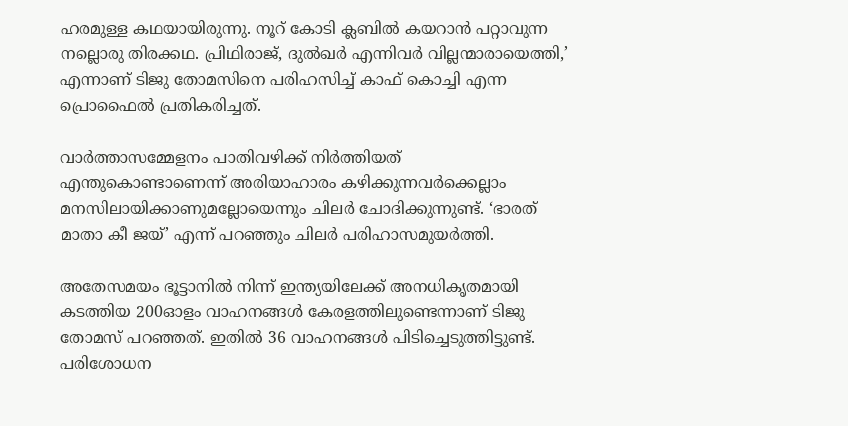ഹരമുള്ള കഥയായിരുന്നു. നൂറ് കോടി ക്ലബില്‍ കയറാന്‍ പറ്റാവുന്ന നല്ലൊരു തിരക്കഥ. പ്രിഥിരാജ്, ദുല്‍ഖര്‍ എന്നിവര്‍ വില്ലന്മാരായെത്തി,’ എന്നാണ് ടിജു തോമസിനെ പരിഹസിച്ച് കാഫ് കൊച്ചി എന്ന പ്രൊഫൈൽ പ്രതികരിച്ചത്.

വാര്‍ത്താസമ്മേളനം പാതിവഴിക്ക് നിര്‍ത്തിയത് എന്തുകൊണ്ടാണെന്ന് അരിയാഹാരം കഴിക്കുന്നവര്‍ക്കെല്ലാം മനസിലായിക്കാണുമല്ലോയെന്നും ചിലര്‍ ചോദിക്കുന്നുണ്ട്. ‘ഭാരത് മാതാ കീ ജയ്’ എന്ന് പറഞ്ഞും ചിലര്‍ പരിഹാസമുയര്‍ത്തി.

അതേസമയം ഭൂട്ടാനില്‍ നിന്ന് ഇന്ത്യയിലേക്ക് അനധികൃതമായി കടത്തിയ 200ഓളം വാഹനങ്ങള്‍ കേരളത്തിലുണ്ടെന്നാണ് ടിജു തോമസ് പറഞ്ഞത്. ഇതില്‍ 36 വാഹനങ്ങള്‍ പിടിച്ചെടുത്തിട്ടുണ്ട്. പരിശോധന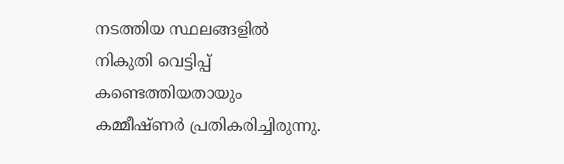നടത്തിയ സ്ഥലങ്ങളില്‍ നികുതി വെട്ടിപ്പ് കണ്ടെത്തിയതായും കമ്മീഷ്ണര്‍ പ്രതികരിച്ചിരുന്നു.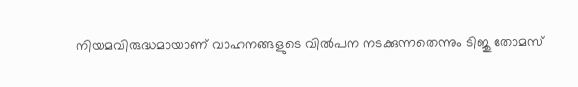നിയമവിരുദ്ധമായാണ് വാഹനങ്ങളുടെ വില്‍പന നടക്കുന്നതെന്നും ടിജു തോമസ്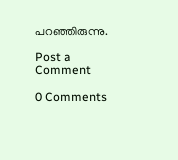പറഞ്ഞിരുന്നു.

Post a Comment

0 Comments